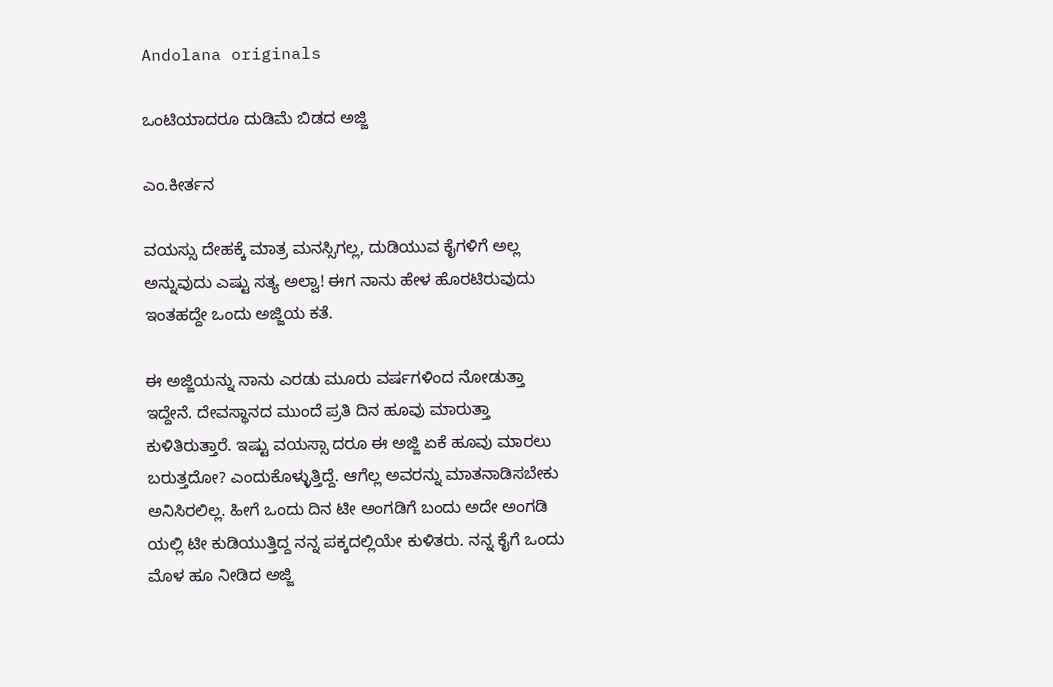Andolana originals

ಒಂಟಿಯಾದರೂ ದುಡಿಮೆ ಬಿಡದ ಅಜ್ಜಿ

ಎಂ.ಕೀರ್ತನ

ವಯಸ್ಸು ದೇಹಕ್ಕೆ ಮಾತ್ರ ಮನಸ್ಸಿಗಲ್ಲ, ದುಡಿಯುವ ಕೈಗಳಿಗೆ ಅಲ್ಲ ಅನ್ನುವುದು ಎಷ್ಟು ಸತ್ಯ ಅಲ್ವಾ! ಈಗ ನಾನು ಹೇಳ ಹೊರಟಿರುವುದು ಇಂತಹದ್ದೇ ಒಂದು ಅಜ್ಜಿಯ ಕತೆ.

ಈ ಅಜ್ಜಿಯನ್ನು ನಾನು ಎರಡು ಮೂರು ವರ್ಷಗಳಿಂದ ನೋಡುತ್ತಾ ಇದ್ದೇನೆ. ದೇವಸ್ಥಾನದ ಮುಂದೆ ಪ್ರತಿ ದಿನ ಹೂವು ಮಾರುತ್ತಾ ಕುಳಿತಿರುತ್ತಾರೆ. ಇಷ್ಟು ವಯಸ್ಸಾ ದರೂ ಈ ಅಜ್ಜಿ ಏಕೆ ಹೂವು ಮಾರಲು ಬರುತ್ತದೋ? ಎಂದುಕೊಳ್ಳುತ್ತಿದ್ದೆ. ಆಗೆಲ್ಲ ಅವರನ್ನು ಮಾತನಾಡಿಸಬೇಕು ಅನಿಸಿರಲಿಲ್ಲ. ಹೀಗೆ ಒಂದು ದಿನ ಟೀ ಅಂಗಡಿಗೆ ಬಂದು ಅದೇ ಅಂಗಡಿ ಯಲ್ಲಿ ಟೀ ಕುಡಿಯುತ್ತಿದ್ದ ನನ್ನ ಪಕ್ಕದಲ್ಲಿಯೇ ಕುಳಿತರು. ನನ್ನ ಕೈಗೆ ಒಂದು ಮೊಳ ಹೂ ನೀಡಿದ ಅಜ್ಜಿ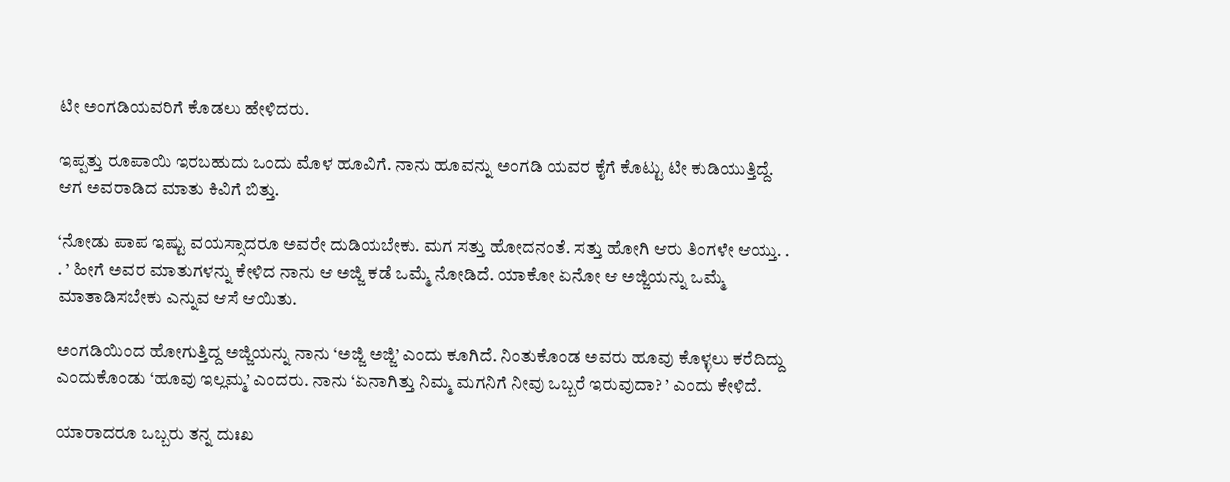ಟೀ ಅಂಗಡಿಯವರಿಗೆ ಕೊಡಲು ಹೇಳಿದರು.

ಇಪ್ಪತ್ತು ರೂಪಾಯಿ ಇರಬಹುದು ಒಂದು ಮೊಳ ಹೂವಿಗೆ. ನಾನು ಹೂವನ್ನು ಅಂಗಡಿ ಯವರ ಕೈಗೆ ಕೊಟ್ಟು ಟೀ ಕುಡಿಯುತ್ತಿದ್ದೆ. ಆಗ ಅವರಾಡಿದ ಮಾತು ಕಿವಿಗೆ ಬಿತ್ತು.

‘ನೋಡು ಪಾಪ ಇಷ್ಟು ವಯಸ್ಸಾದರೂ ಅವರೇ ದುಡಿಯಬೇಕು. ಮಗ ಸತ್ತು ಹೋದನಂತೆ. ಸತ್ತು ಹೋಗಿ ಆರು ತಿಂಗಳೇ ಆಯ್ತು. . . ’ ಹೀಗೆ ಅವರ ಮಾತುಗಳನ್ನು ಕೇಳಿದ ನಾನು ಆ ಅಜ್ಜಿ ಕಡೆ ಒಮ್ಮೆ ನೋಡಿದೆ. ಯಾಕೋ ಏನೋ ಆ ಅಜ್ಜಿಯನ್ನು ಒಮ್ಮೆ ಮಾತಾಡಿಸಬೇಕು ಎನ್ನುವ ಆಸೆ ಆಯಿತು.

ಅಂಗಡಿಯಿಂದ ಹೋಗುತ್ತಿದ್ದ ಅಜ್ಜಿಯನ್ನು ನಾನು ‘ಅಜ್ಜಿ ಅಜ್ಜಿ’ ಎಂದು ಕೂಗಿದೆ. ನಿಂತುಕೊಂಡ ಅವರು ಹೂವು ಕೊಳ್ಳಲು ಕರೆದಿದ್ದು ಎಂದುಕೊಂಡು ‘ಹೂವು ಇಲ್ಲಮ್ಮ’ ಎಂದರು. ನಾನು ‘ಏನಾಗಿತ್ತು ನಿಮ್ಮ ಮಗನಿಗೆ ನೀವು ಒಬ್ಬರೆ ಇರುವುದಾ? ’ ಎಂದು ಕೇಳಿದೆ.

ಯಾರಾದರೂ ಒಬ್ಬರು ತನ್ನ ದುಃಖ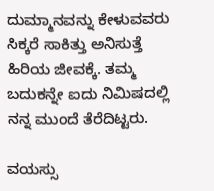ದುಮ್ಮಾನವನ್ನು ಕೇಳುವವರು ಸಿಕ್ಕರೆ ಸಾಕಿತ್ತು ಅನಿಸುತ್ತೆ ಹಿರಿಯ ಜೀವಕ್ಕೆ. ತಮ್ಮ ಬದುಕನ್ನೇ ಐದು ನಿಮಿಷದಲ್ಲಿ ನನ್ನ ಮುಂದೆ ತೆರೆದಿಟ್ಟರು.

ವಯಸ್ಸು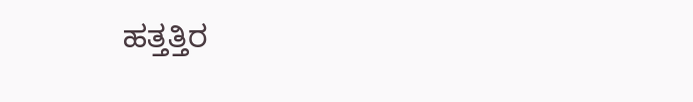ಹತ್ತತ್ತಿರ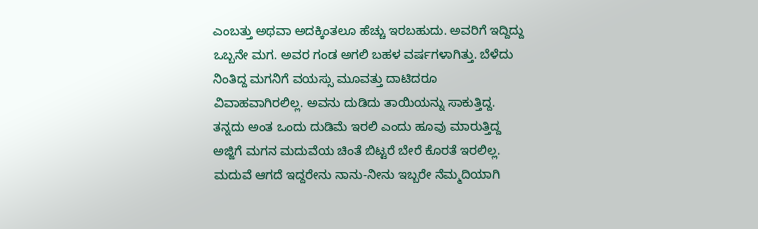ಎಂಬತ್ತು ಅಥವಾ ಅದಕ್ಕಿಂತಲೂ ಹೆಚ್ಚು ಇರಬಹುದು. ಅವರಿಗೆ ಇದ್ದಿದ್ದು ಒಬ್ಬನೇ ಮಗ. ಅವರ ಗಂಡ ಅಗಲಿ ಬಹಳ ವರ್ಷಗಳಾಗಿತ್ತು. ಬೆಳೆದು ನಿಂತಿದ್ದ ಮಗನಿಗೆ ವಯಸ್ಸು ಮೂವತ್ತು ದಾಟಿದರೂ ವಿವಾಹವಾಗಿರಲಿಲ್ಲ. ಅವನು ದುಡಿದು ತಾಯಿಯನ್ನು ಸಾಕುತ್ತಿದ್ದ. ತನ್ನದು ಅಂತ ಒಂದು ದುಡಿಮೆ ಇರಲಿ ಎಂದು ಹೂವು ಮಾರುತ್ತಿದ್ದ ಅಜ್ಜಿಗೆ ಮಗನ ಮದುವೆಯ ಚಿಂತೆ ಬಿಟ್ಟರೆ ಬೇರೆ ಕೊರತೆ ಇರಲಿಲ್ಲ. ಮದುವೆ ಆಗದೆ ಇದ್ದರೇನು ನಾನು-ನೀನು ಇಬ್ಬರೇ ನೆಮ್ಮದಿಯಾಗಿ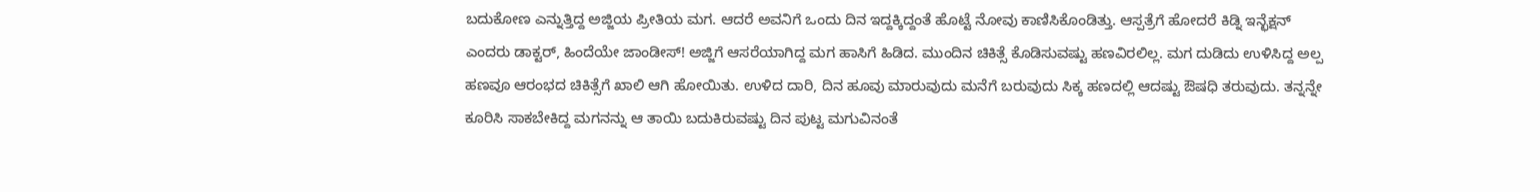ಬದುಕೋಣ ಎನ್ನುತ್ತಿದ್ದ ಅಜ್ಜಿಯ ಪ್ರೀತಿಯ ಮಗ. ಆದರೆ ಅವನಿಗೆ ಒಂದು ದಿನ ಇದ್ದಕ್ಕಿದ್ದಂತೆ ಹೊಟ್ಟೆ ನೋವು ಕಾಣಿಸಿಕೊಂಡಿತ್ತು. ಆಸ್ಪತ್ರೆಗೆ ಹೋದರೆ ಕಿಡ್ನಿ ಇನ್ಛೆಕ್ಷನ್ ಎಂದರು ಡಾಕ್ಟರ್, ಹಿಂದೆಯೇ ಜಾಂಡೀಸ್! ಅಜ್ಜಿಗೆ ಆಸರೆಯಾಗಿದ್ದ ಮಗ ಹಾಸಿಗೆ ಹಿಡಿದ. ಮುಂದಿನ ಚಿಕಿತ್ಸೆ ಕೊಡಿಸುವಷ್ಟು ಹಣವಿರಲಿಲ್ಲ. ಮಗ ದುಡಿದು ಉಳಿಸಿದ್ದ ಅಲ್ಪ ಹಣವೂ ಆರಂಭದ ಚಿಕಿತ್ಸೆಗೆ ಖಾಲಿ ಆಗಿ ಹೋಯಿತು. ಉಳಿದ ದಾರಿ, ದಿನ ಹೂವು ಮಾರುವುದು ಮನೆಗೆ ಬರುವುದು ಸಿಕ್ಕ ಹಣದಲ್ಲಿ ಆದಷ್ಟು ಔಷಧಿ ತರುವುದು. ತನ್ನನ್ನೇ ಕೂರಿಸಿ ಸಾಕಬೇಕಿದ್ದ ಮಗನನ್ನು ಆ ತಾಯಿ ಬದುಕಿರುವಷ್ಟು ದಿನ ಪುಟ್ಟ ಮಗುವಿನಂತೆ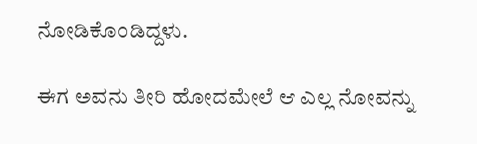ನೋಡಿಕೊಂಡಿದ್ದಳು.

ಈಗ ಅವನು ತೀರಿ ಹೋದಮೇಲೆ ಆ ಎಲ್ಲ ನೋವನ್ನು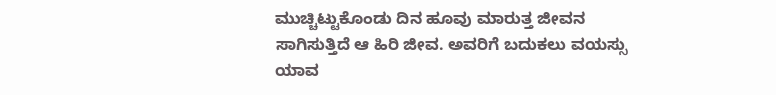ಮುಚ್ಚಿಟ್ಟುಕೊಂಡು ದಿನ ಹೂವು ಮಾರುತ್ತ ಜೀವನ ಸಾಗಿಸುತ್ತಿದೆ ಆ ಹಿರಿ ಜೀವ. ಅವರಿಗೆ ಬದುಕಲು ವಯಸ್ಸು ಯಾವ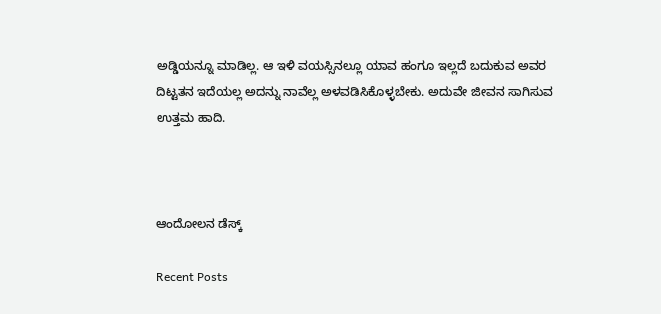ಅಡ್ಡಿಯನ್ನೂ ಮಾಡಿಲ್ಲ. ಆ ಇಳಿ ವಯಸ್ಸಿನಲ್ಲೂ ಯಾವ ಹಂಗೂ ಇಲ್ಲದೆ ಬದುಕುವ ಅವರ ದಿಟ್ಟತನ ಇದೆಯಲ್ಲ ಅದನ್ನು ನಾವೆಲ್ಲ ಅಳವಡಿಸಿಕೊಳ್ಳಬೇಕು. ಅದುವೇ ಜೀವನ ಸಾಗಿಸುವ ಉತ್ತಮ ಹಾದಿ.



ಆಂದೋಲನ ಡೆಸ್ಕ್

Recent Posts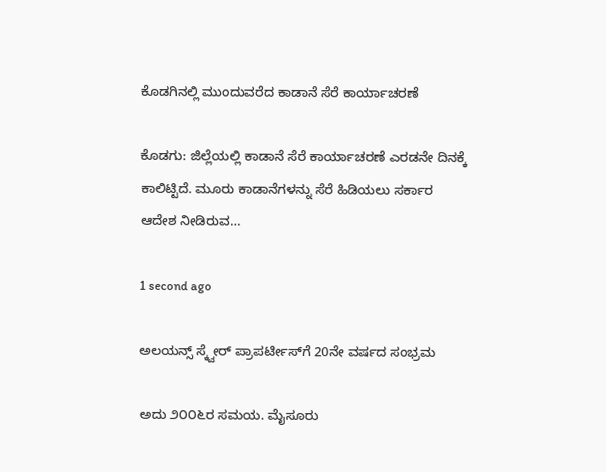ಕೊಡಗಿನಲ್ಲಿ ಮುಂದುವರೆದ ಕಾಡಾನೆ ಸೆರೆ ಕಾರ್ಯಾಚರಣೆ

ಕೊಡಗು: ಜಿಲ್ಲೆಯಲ್ಲಿ ಕಾಡಾನೆ ಸೆರೆ ಕಾರ್ಯಾಚರಣೆ ಎರಡನೇ ದಿನಕ್ಕೆ ಕಾಲಿಟ್ಟಿದೆ. ಮೂರು ಕಾಡಾನೆಗಳನ್ನು ಸೆರೆ ಹಿಡಿಯಲು ಸರ್ಕಾರ ಆದೇಶ ನೀಡಿರುವ…

1 second ago

ಅಲಯನ್ಸ್ ಸ್ಕ್ವೇರ್ ಪ್ರಾಪರ್ಟೀಸ್‌ಗೆ 20ನೇ ವರ್ಷದ ಸಂಭ್ರಮ

ಅದು ೨೦೦೬ರ ಸಮಯ. ಮೈಸೂರು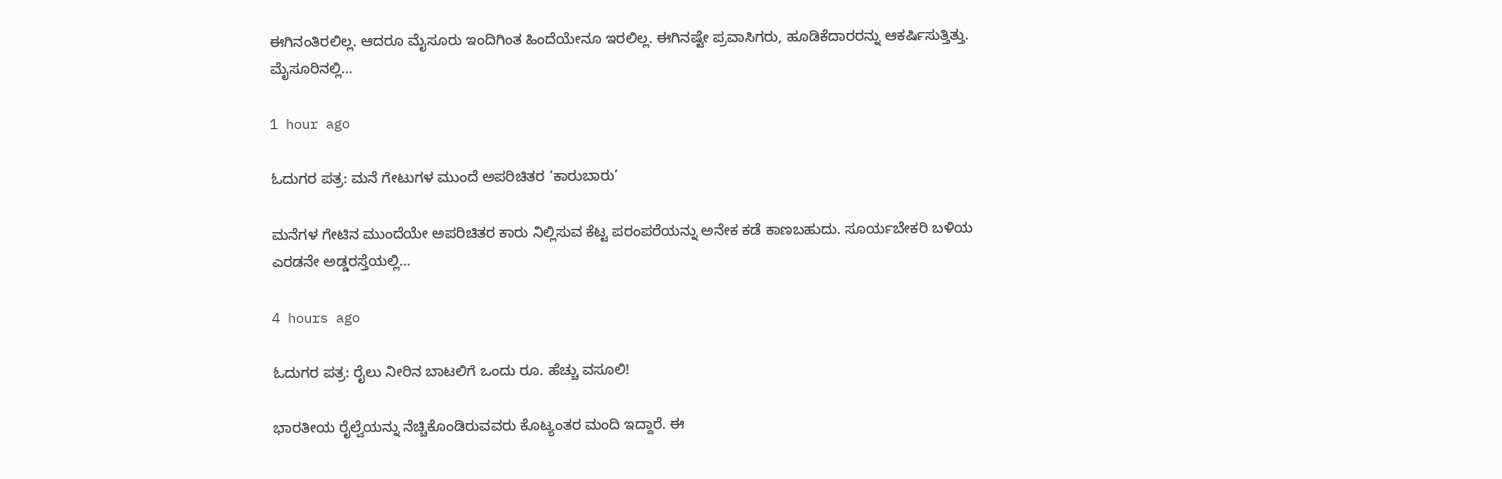ಈಗಿನಂತಿರಲಿಲ್ಲ. ಆದರೂ ಮೈಸೂರು ಇಂದಿಗಿಂತ ಹಿಂದೆಯೇನೂ ಇರಲಿಲ್ಲ. ಈಗಿನಷ್ಟೇ ಪ್ರವಾಸಿಗರು, ಹೂಡಿಕೆದಾರರನ್ನು ಆಕರ್ಷಿಸುತ್ತಿತ್ತು. ಮೈಸೂರಿನಲ್ಲಿ…

1 hour ago

ಓದುಗರ ಪತ್ರ: ಮನೆ ಗೇಟುಗಳ ಮುಂದೆ ಅಪರಿಚಿತರ ‘ಕಾರುಬಾರು’

ಮನೆಗಳ ಗೇಟಿನ ಮುಂದೆಯೇ ಅಪರಿಚಿತರ ಕಾರು ನಿಲ್ಲಿಸುವ ಕೆಟ್ಟ ಪರಂಪರೆಯನ್ನು ಅನೇಕ ಕಡೆ ಕಾಣಬಹುದು. ಸೂರ್ಯಬೇಕರಿ ಬಳಿಯ ಎರಡನೇ ಅಡ್ಡರಸ್ತೆಯಲ್ಲಿ…

4 hours ago

ಓದುಗರ ಪತ್ರ: ರೈಲು ನೀರಿನ ಬಾಟಲಿಗೆ ಒಂದು ರೂ. ಹೆಚ್ಚು ವಸೂಲಿ!

ಭಾರತೀಯ ರೈಲ್ವೆಯನ್ನು ನೆಚ್ಚಿಕೊಂಡಿರುವವರು ಕೊಟ್ಯಂತರ ಮಂದಿ ಇದ್ದಾರೆ. ಈ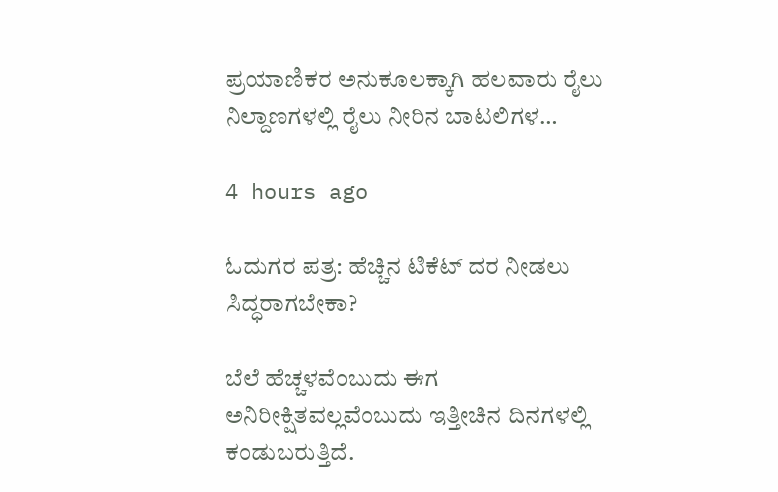ಪ್ರಯಾಣಿಕರ ಅನುಕೂಲಕ್ಕಾಗಿ ಹಲವಾರು ರೈಲು ನಿಲ್ದಾಣಗಳಲ್ಲಿ ರೈಲು ನೀರಿನ ಬಾಟಲಿಗಳ…

4 hours ago

ಓದುಗರ ಪತ್ರ: ಹೆಚ್ಚಿನ ಟಿಕೆಟ್ ದರ ನೀಡಲು ಸಿದ್ಧರಾಗಬೇಕಾ?

ಬೆಲೆ ಹೆಚ್ಚಳವೆಂಬುದು ಈಗ ಅನಿರೀಕ್ಷಿತವಲ್ಲವೆಂಬುದು ಇತ್ತೀಚಿನ ದಿನಗಳಲ್ಲಿ ಕಂಡುಬರುತ್ತಿದೆ.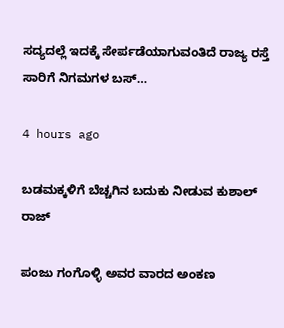ಸದ್ಯದಲ್ಲೆ ಇದಕ್ಕೆ ಸೇರ್ಪಡೆಯಾಗುವಂತಿದೆ ರಾಜ್ಯ ರಸ್ತೆ ಸಾರಿಗೆ ನಿಗಮಗಳ ಬಸ್…

4 hours ago

ಬಡಮಕ್ಕಳಿಗೆ ಬೆಚ್ಚಗಿನ ಬದುಕು ನೀಡುವ ಕುಶಾಲ್ ರಾಜ್

ಪಂಜು ಗಂಗೊಳ್ಳಿ ಅವರ ವಾರದ ಅಂಕಣ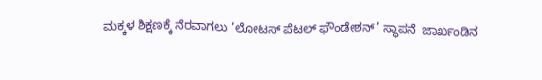ಮಕ್ಕಳ ಶಿಕ್ಷಣಕ್ಕೆ ನೆರವಾಗಲು ‘ಲೋಟಸ್ ಪೆಟಲ್ ಫೌಂಡೇಶನ್’ ಸ್ಥಾಪನೆ  ಜಾರ್ಖಂಡಿನ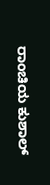ರಾಂಚಿಯ ಕುಶಾಲ್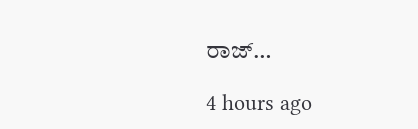ರಾಜ್…

4 hours ago